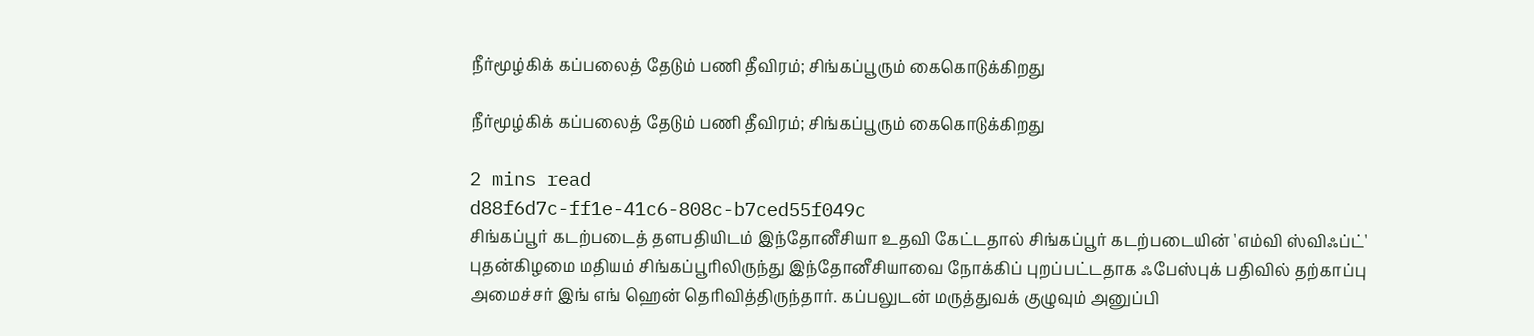நீர்மூழ்கிக் கப்பலைத் தேடும் பணி தீவிரம்; சிங்கப்பூரும் கைகொடுக்கிறது

நீர்மூழ்கிக் கப்பலைத் தேடும் பணி தீவிரம்; சிங்கப்பூரும் கைகொடுக்கிறது

2 mins read
d88f6d7c-ff1e-41c6-808c-b7ced55f049c
சிங்கப்பூர் கடற்படைத் தளபதியிடம் இந்தோனீசியா உதவி கேட்டதால் சிங்கப்பூர் கடற்படையின் 'எம்வி ஸ்விஃப்ட்' புதன்கிழமை மதியம் சிங்கப்பூரிலிருந்து இந்தோனீசியாவை நோக்கிப் புறப்பட்டதாக ஃபேஸ்புக் பதிவில் தற்காப்பு அமைச்சர் இங் எங் ஹென் தெரிவித்திருந்தார். கப்பலுடன் மருத்துவக் குழுவும் அனுப்பி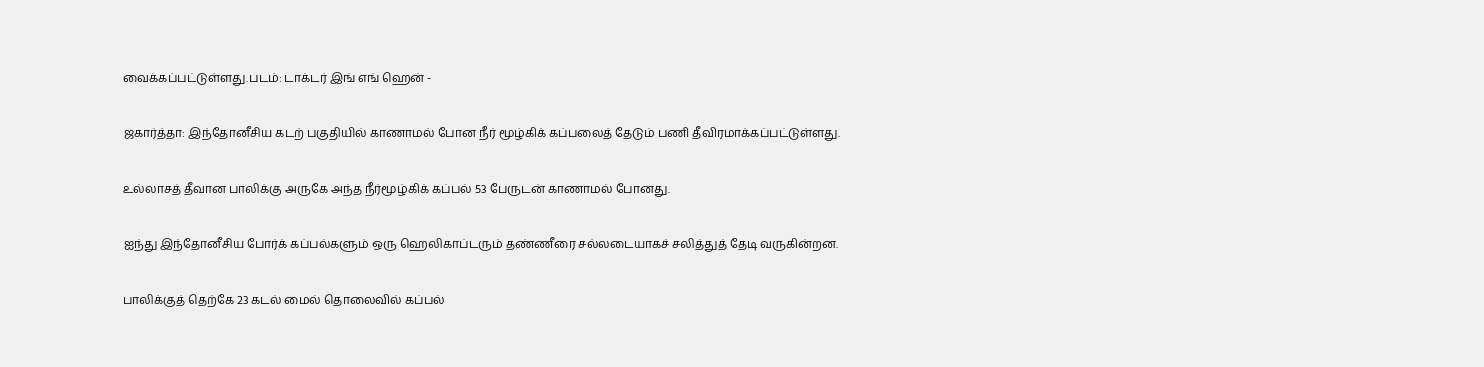வைக்கப்பட்டுள்ளது.படம்: டாக்டர் இங் எங் ஹென் -

ஜகார்த்தா: இந்தோனீசிய கடற் பகுதியில் காணாமல் போன நீர் மூழ்கிக் கப்பலைத் தேடும் பணி தீவிரமாக்கப்பட்டுள்ளது.

உல்லாசத் தீவான பாலிக்கு அருகே அந்த நீர்மூழ்கிக் கப்பல் 53 பேருடன் காணாமல் போனது.

ஐந்து இந்தோனீசிய போர்க் கப்பல்களும் ஒரு ஹெலிகாப்டரும் தண்ணீரை சல்லடையாகச் சலித்துத் தேடி வருகின்றன.

பாலிக்குத் தெற்கே 23 கடல் மைல் தொலைவில் கப்பல்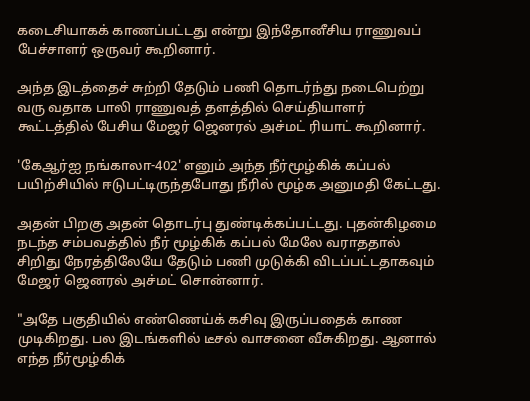கடைசியாகக் காணப்பட்டது என்று இந்தோனீசிய ராணுவப் பேச்சாளர் ஒருவர் கூறினார்.

அந்த இடத்தைச் சுற்றி தேடும் பணி தொடர்ந்து நடைபெற்று வரு வதாக பாலி ராணுவத் தளத்தில் செய்தியாளர் கூட்டத்தில் பேசிய மேஜர் ஜெனரல் அச்மட் ரியாட் கூறினார்.

'கேஆர்ஐ நங்காலா-402' எனும் அந்த நீர்மூழ்கிக் கப்பல் பயிற்சியில் ஈடுபட்டிருந்தபோது நீரில் மூழ்க அனுமதி கேட்டது.

அதன் பிறகு அதன் தொடர்பு துண்டிக்கப்பட்டது. புதன்கிழமை நடந்த சம்பவத்தில் நீர் மூழ்கிக் கப்பல் மேலே வராததால் சிறிது நேரத்திலேயே தேடும் பணி முடுக்கி விடப்பட்டதாகவும் மேஜர் ஜெனரல் அச்மட் சொன்னார்.

"அதே பகுதியில் எண்ணெய்க் கசிவு இருப்பதைக் காண முடிகிறது. பல இடங்களில் டீசல் வாசனை வீசுகிறது. ஆனால் எந்த நீர்மூழ்கிக்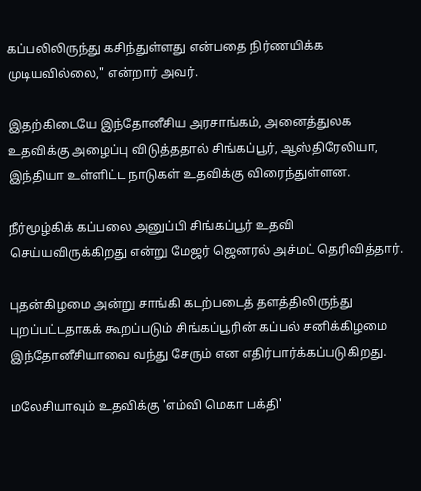கப்பலிலிருந்து கசிந்துள்ளது என்பதை நிர்ணயிக்க முடியவில்லை," என்றார் அவர்.

இதற்கிடையே இந்தோனீசிய அரசாங்கம், அனைத்துலக உதவிக்கு அழைப்பு விடுத்ததால் சிங்கப்பூர், ஆஸ்திரேலியா, இந்தியா உள்ளிட்ட நாடுகள் உதவிக்கு விரைந்துள்ளன.

நீர்மூழ்கிக் கப்பலை அனுப்பி சிங்கப்பூர் உதவி செய்யவிருக்கிறது என்று மேஜர் ஜெனரல் அச்மட் தெரிவித்தார்.

புதன்கிழமை அன்று சாங்கி கடற்படைத் தளத்திலிருந்து புறப்பட்டதாகக் கூறப்படும் சிங்கப்பூரின் கப்பல் சனிக்கிழமை இந்தோனீசியாவை வந்து சேரும் என எதிர்பார்க்கப்படுகிறது.

மலேசியாவும் உதவிக்கு 'எம்வி மெகா பக்தி'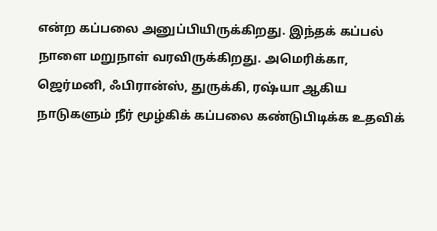என்ற கப்பலை அனுப்பியிருக்கிறது. இந்தக் கப்பல் நாளை மறுநாள் வரவிருக்கிறது. அமெரிக்கா, ஜெர்மனி, ஃபிரான்ஸ், துருக்கி, ரஷ்யா ஆகிய நாடுகளும் நீர் மூழ்கிக் கப்பலை கண்டுபிடிக்க உதவிக்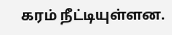கரம் நீட்டியுள்ளன.